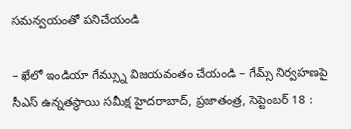సమన్వయంతో పనిచేయండి

– ఖేలో ఇండియా గేమ్స్ను విజయవంతం చేయండి – గేమ్స్ నిర్వహణపై సీఎస్ ఉన్నతస్థాయి సమీక్ష హైదరాబాద్, ప్రజాతంత్ర, సెప్టెంబర్ 18 :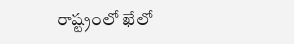రాష్ట్రంలో ఖేలో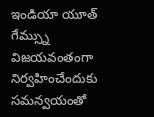ఇండియా యూత్ గేమ్స్ను విజయవంతంగా నిర్వహించేందుకు సమన్వయంతో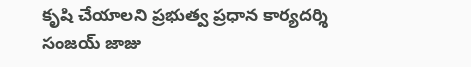కృషి చేయాలని ప్రభుత్వ ప్రధాన కార్యదర్శి సంజయ్ జాజు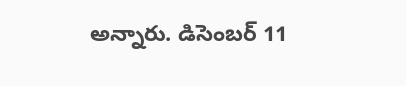అన్నారు. డిసెంబర్ 11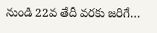నుండి 22వ తేదీ వరకు జరిగే…